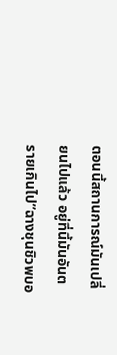ตอนนี้สถานการณ์มันเปลี่ยนไปแล้ว อยู่ที่นี้มันอันตรายเกินไป”ฉางชุนชิวพบอ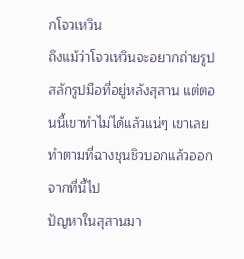กโจวเหวิน
ถึงแม้ว่าโจวเหวินจะอยากถ่ายรูปสลักรูปมือที่อยู่หลังสุสาน แต่ตอนนี้เขาทำไม่ได้แล้วแน่ๆ เขาเลยทำตามที่ฉางชุนชิวบอกแล้วออกจากที่นี้ไป
ปัญหาในสุสานมา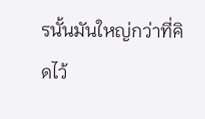รนั้นมันใหญ่กว่าที่คิดไว้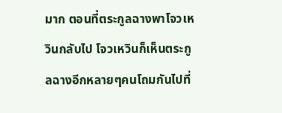มาก ตอนที่ตระกูลฉางพาโจวเหวินกลับไป โจวเหวินก็เห็นตระกูลฉางอีกหลายๆคนโถมกันไปที่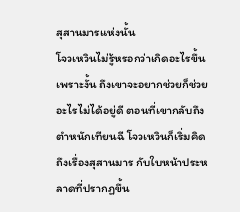สุสานมารแห่งนั้น
โจวเหวินไม่รู้หรอกว่าเกิดอะไรขึ้น เพราะงั้น ถึงเขาจะอยากช่วยก็ช่วยอะไรไม่ได้อยู่ดี ตอนที่เขากลับถึงตำหนักเทียนฉี โจวเหวินก็เริ่มคิดถึงเรื่องสุสานมาร กับใบหน้าประหลาดที่ปรากฏขึ้น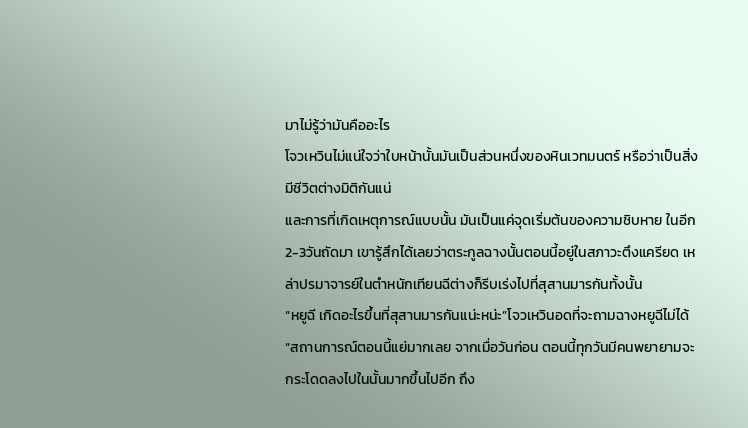มาไม่รู้ว่ามันคืออะไร
โจวเหวินไม่แน่ใจว่าใบหน้านั้นมันเป็นส่วนหนึ่งของหินเวทมนตร์ หรือว่าเป็นสิ่งมีชีวิตต่างมิติกันแน่
และการที่เกิดเหตุการณ์แบบนั้น มันเป็นแค่จุดเริ่มต้นของความชิบหาย ในอีก2-3วันถัดมา เขารู้สึกได้เลยว่าตระกูลฉางนั้นตอนนี้อยู่ในสภาวะตึงแครียด เหล่าปรมาจารย์ในตำหนักเทียนฉีต่างก็รีบเร่งไปที่สุสานมารกันทั้งนั้น
“หยูฉี เกิดอะไรขึ้นที่สุสานมารกันแน่ะหน่ะ”โจวเหวินอดที่จะถามฉางหยูฉีไม่ได้
“สถานการณ์ตอนนี้แย่มากเลย จากเมื่อวันก่อน ตอนนี้ทุกวันมีคนพยายามจะกระโดดลงไปในนั้นมากขึ้นไปอีก ถึง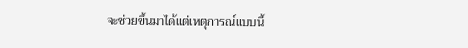จะช่วยขึ้นมาได้แต่เหตุการณ์แบบนี้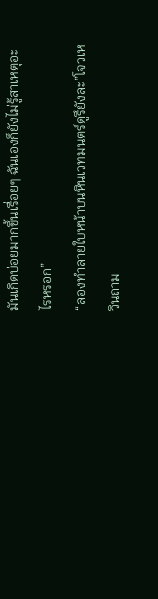มันเกิดบ่อยมากขึ้นเรื่อยๆ ฉันเองก็ยังไม่รู้สาเหตุอะไรหรอก”
“ลองทำลายใบหน้าบนหินเวทมนตร์ดูรึยังละ”โจวเหวินถาม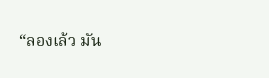“ลองเล้ว มัน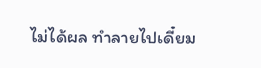ไม่ได้ผล ทำลายไปเดี๋ยม